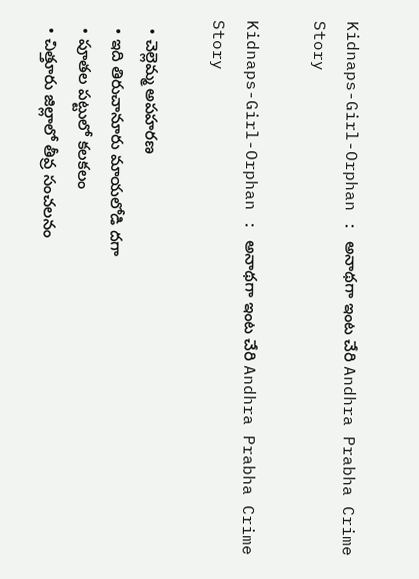Kidnaps-Girl-Orphan : అనాథగా ఇంట చేరి Andhra Prabha Crime Story

Kidnaps-Girl-Orphan : అనాథగా ఇంట చేరి Andhra Prabha Crime Story

  • చెల్లెమ్మ అపహరణ
  • ఇది తిరుచానూరు మాయలోడి దగా
  • పూతల పట్టులో కలకలం
  • చిత్తూరు జిల్లాలో తీవ్ర సంచలనం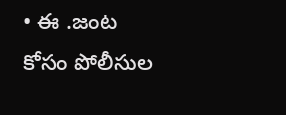• ఈ .జంట కోసం పోలీసుల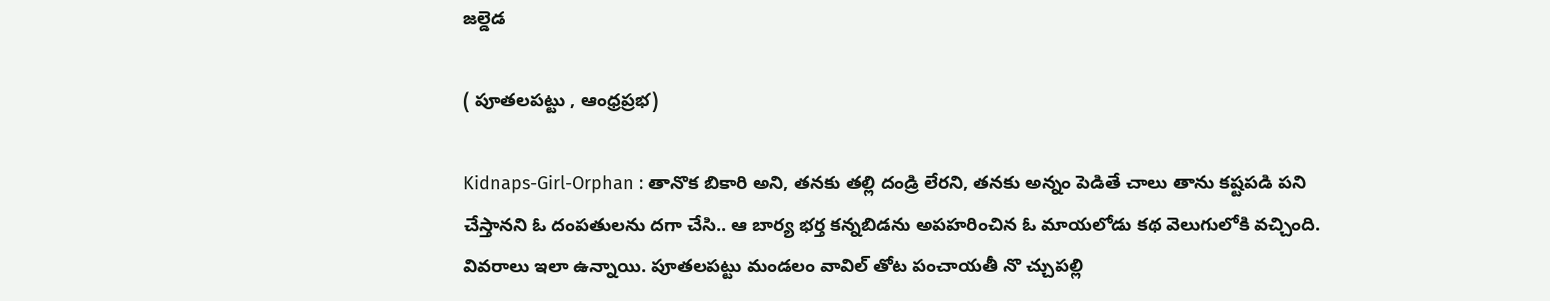జల్డెడ

( పూతలపట్టు , ఆంధ్రప్రభ)

Kidnaps-Girl-Orphan : తానొక బికారి అని, తనకు తల్లి దండ్రి లేరని, తనకు అన్నం పెడితే చాలు తాను కష్టపడి పని చేస్తానని ఓ దంపతులను దగా చేసి.. ఆ బార్య భర్త కన్నబిడను అపహరించిన ఓ మాయలోడు కథ వెలుగులోకి వచ్చింది. వివరాలు ఇలా ఉన్నాయి. పూతలపట్టు మండలం వావిల్ తోట పంచాయతీ నొ చ్చుపల్లి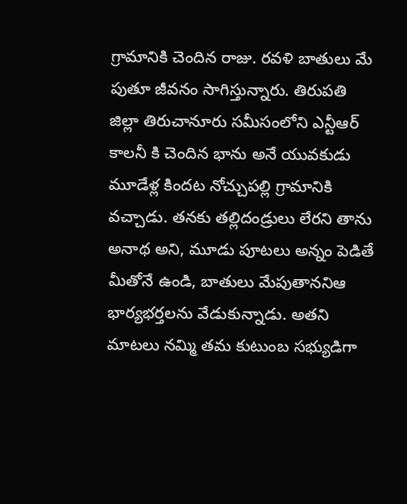గ్రామానికి చెందిన రాజు. రవళి బాతులు మే పుతూ జీవనం సాగిస్తున్నారు. తిరుపతి జిల్లా తిరుచానూరు సమీసంలోని ఎన్టీఆర్ కాలనీ కి చెందిన భాను అనే యువకుడు మూడేళ్ల కిందట నోచ్చుపల్లి గ్రామానికి వచ్చాడు. తనకు తల్లిదండ్రులు లేరని తాను అనాథ అని, మూడు పూటలు అన్నం పెడితే మీతోనే ఉండి, బాతులు మేపుతాననిఆ భార్యభర్తలను వేడుకున్నాడు. అతని మాటలు నమ్మి తమ కుటుంబ సభ్యుడిగా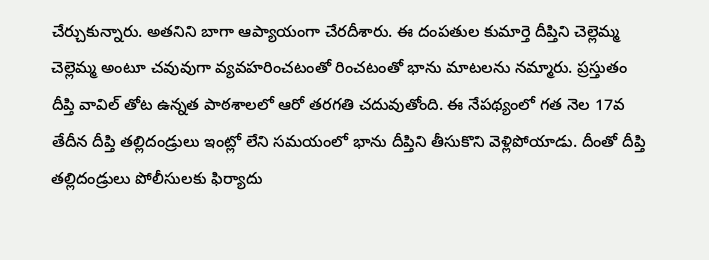చేర్చుకున్నారు. అతనిని బాగా ఆప్యాయంగా చేరదీశారు. ఈ దంపతుల కుమార్తె దీప్తిని చెల్లెమ్మ చెల్లెమ్మ అంటూ చవువుగా వ్యవహరించటంతో రించటంతో భాను మాటలను నమ్మారు. ప్రస్తుతం దీప్తి వావిల్ తోట ఉన్నత పాఠశాలలో ఆరో తరగతి చదువుతోంది. ఈ నేపథ్యంలో గత నెల 17వ తేదీన దీప్తి తల్లిదండ్రులు ఇంట్లో లేని సమయంలో భాను దీప్తిని తీసుకొని వెళ్లిపోయాడు. దీంతో దీప్తి తల్లిదండ్రులు పోలీసులకు ఫిర్యాదు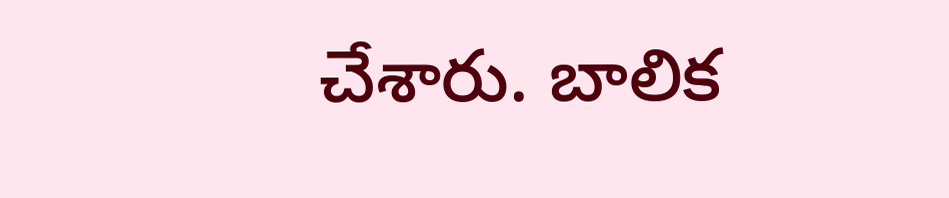చేశారు. బాలిక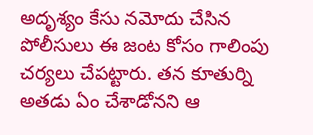అదృశ్యం కేసు నమోదు చేసిన పోలీసులు ఈ జంట కోసం గాలింపు చర్యలు చేపట్టారు. తన కూతుర్ని అతడు ఏం చేశాడోనని ఆ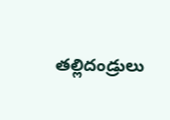తల్లిదండ్రులు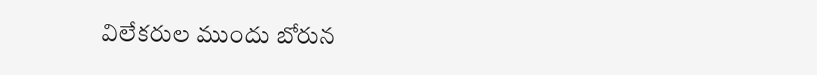విలేకరుల ముందు బోరున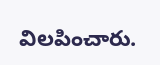విలపించారు.